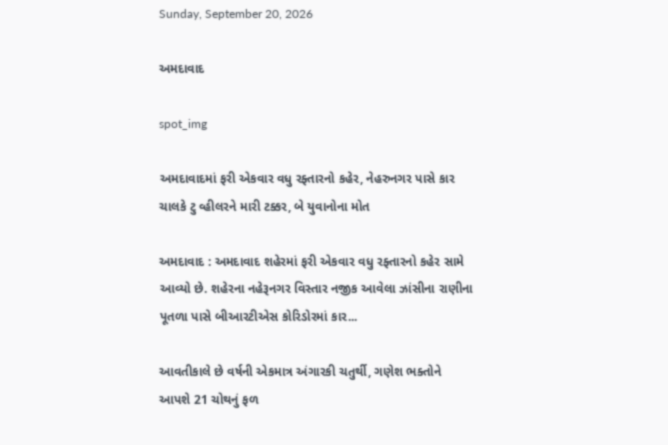Sunday, September 20, 2026

અમદાવાદ

spot_img

અમદાવાદમાં ફરી એકવાર વધુ રફ્તારનો કહેર, નેહરુનગર પાસે કાર ચાલકે ટુ વ્હીલરને મારી ટક્કર, બે યુવાનોના મોત

અમદાવાદ : અમદાવાદ શહેરમાં ફરી એકવાર વધુ રફ્તારનો કહેર સામે આવ્યો છે. શહેરના નહેરૂનગર વિસ્તાર નજીક આવેલા ઝાંસીના રાણીના પૂતળા પાસે બીઆરટીએસ કોરિડોરમાં કાર...

આવતીકાલે છે વર્ષની એકમાત્ર અંગારકી ચતુર્થી, ગણેશ ભક્તોને આપશે 21 ચોથનું ફળ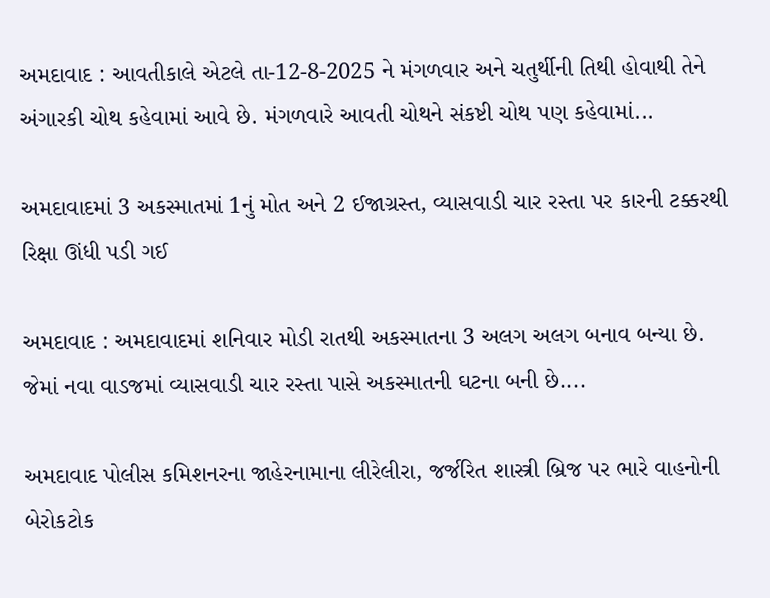અમદાવાદ : આવતીકાલે એટલે તા-12-8-2025 ને મંગળવાર અને ચતુર્થીની તિથી હોવાથી તેને અંગારકી ચોથ કહેવામાં આવે છે. મંગળવારે આવતી ચોથને સંકષ્ટી ચોથ પણ કહેવામાં...

અમદાવાદમાં 3 અકસ્માતમાં 1નું મોત અને 2 ઈજાગ્રસ્ત, વ્યાસવાડી ચાર રસ્તા પર કારની ટક્કરથી રિક્ષા ઊંધી પડી ગઈ

અમદાવાદ : અમદાવાદમાં શનિવાર મોડી રાતથી અકસ્માતના 3 અલગ અલગ બનાવ બન્યા છે. જેમાં નવા વાડજમાં વ્યાસવાડી ચાર રસ્તા પાસે અકસ્માતની ઘટના બની છે....

અમદાવાદ પોલીસ કમિશનરના જાહેરનામાના લીરેલીરા, જર્જરિત શાસ્ત્રી બ્રિજ પર ભારે વાહનોની બેરોકટોક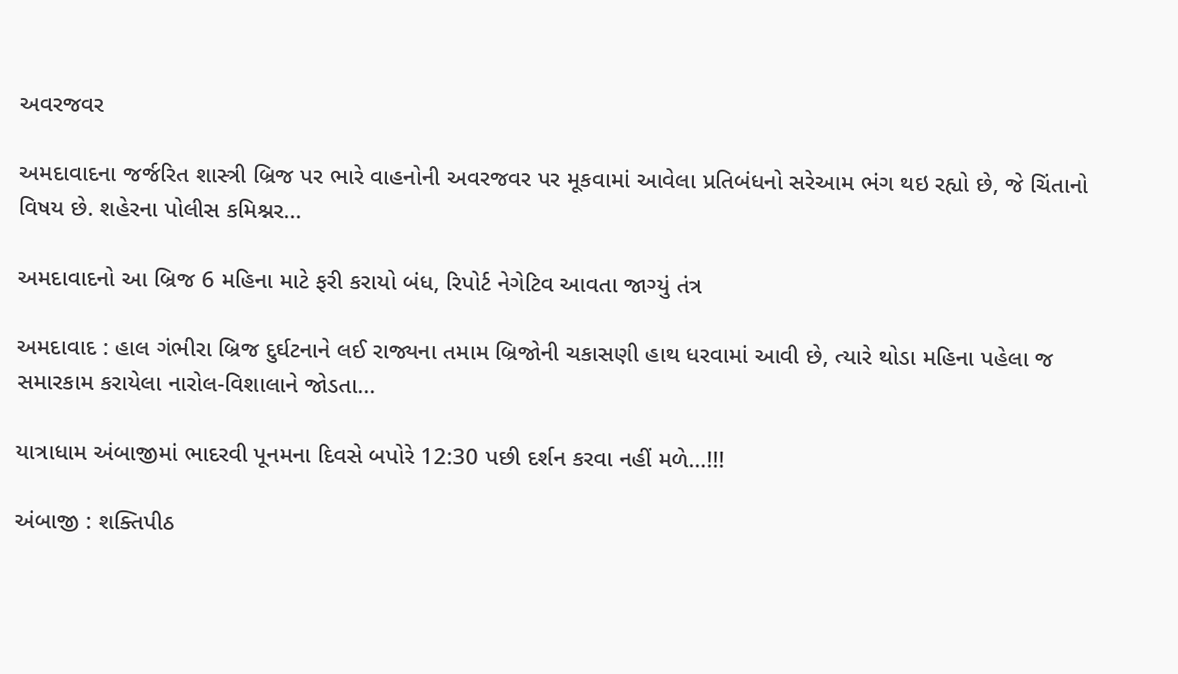અવરજવર

અમદાવાદના જર્જરિત શાસ્ત્રી બ્રિજ પર ભારે વાહનોની અવરજવર પર મૂકવામાં આવેલા પ્રતિબંધનો સરેઆમ ભંગ થઇ રહ્યો છે, જે ચિંતાનો વિષય છે. શહેરના પોલીસ કમિશ્નર...

અમદાવાદનો આ બ્રિજ 6 મહિના માટે ફરી કરાયો બંધ, રિપોર્ટ નેગેટિવ આવતા જાગ્યું તંત્ર

અમદાવાદ : હાલ ગંભીરા બ્રિજ દુર્ઘટનાને લઈ રાજ્યના તમામ બ્રિજોની ચકાસણી હાથ ધરવામાં આવી છે, ત્યારે થોડા મહિના પહેલા જ સમારકામ કરાયેલા નારોલ-વિશાલાને જોડતા...

યાત્રાધામ અંબાજીમાં ભાદરવી પૂનમના દિવસે બપોરે 12:30 પછી દર્શન કરવા નહીં મળે…!!!

અંબાજી : શક્તિપીઠ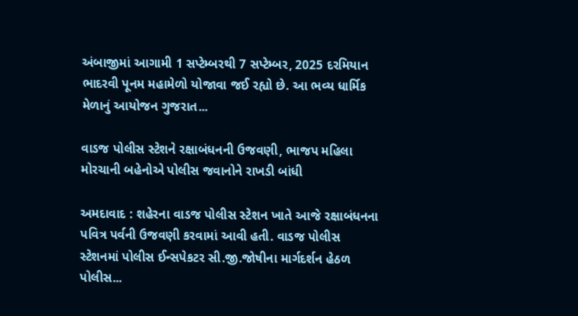અંબાજીમાં આગામી 1 સપ્ટેમ્બરથી 7 સપ્ટેમ્બર, 2025 દરમિયાન ભાદરવી પૂનમ મહામેળો યોજાવા જઈ રહ્યો છે. આ ભવ્ય ધાર્મિક મેળાનું આયોજન ગુજરાત...

વાડજ પોલીસ સ્ટેશને રક્ષાબંધનની ઉજવણી, ભાજપ મહિલા મોરચાની બહેનોએ પોલીસ જવાનોને રાખડી બાંધી

અમદાવાદ : શહેરના વાડજ પોલીસ સ્ટેશન ખાતે આજે રક્ષાબંધનના પવિત્ર પર્વની ઉજવણી કરવામાં આવી હતી. વાડજ પોલીસ સ્ટેશનમાં પોલીસ ઈન્સપેકટર સી.જી.જોષીના માર્ગદર્શન હેઠળ પોલીસ...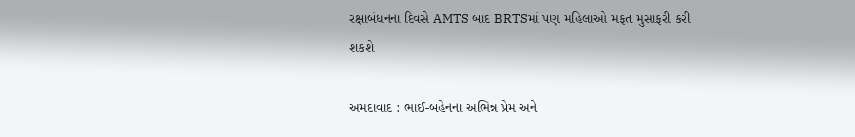રક્ષાબંધનના દિવસે AMTS બાદ BRTSમાં પણ મહિલાઓ મફત મુસાફરી કરી શકશે

અમદાવાદ : ભાઈ-બહેનના અભિન્ન પ્રેમ અને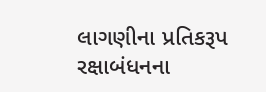લાગણીના પ્રતિકરૂપ રક્ષાબંધનના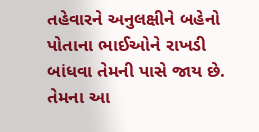તહેવારને અનુલક્ષીને બહેનો પોતાના ભાઈઓને રાખડી બાંધવા તેમની પાસે જાય છે. તેમના આ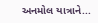અનમોલ યાત્રાને...